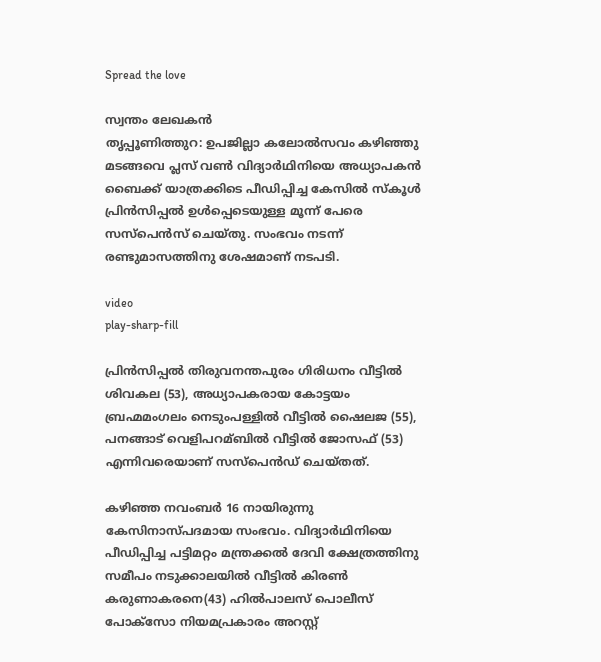Spread the love

സ്വന്തം ലേഖകൻ
തൃപ്പൂണിത്തുറ: ഉപജില്ലാ കലോല്‍സവം കഴിഞ്ഞു മടങ്ങവെ പ്ലസ് വണ്‍ വിദ്യാര്‍ഥിനിയെ അധ്യാപകൻ ബൈക്ക് യാത്രക്കിടെ പീഡിപ്പിച്ച കേസില്‍ സ്‌കൂൾ പ്രിന്‍സിപ്പല്‍ ഉള്‍പ്പെടെയുള്ള മൂന്ന് പേരെ സസ്പെൻസ് ചെയ്തു. സംഭവം നടന്ന് രണ്ടുമാസത്തിനു ശേഷമാണ് നടപടി.

video
play-sharp-fill

പ്രിന്‍സിപ്പല്‍ തിരുവനന്തപുരം ഗിരിധനം വീട്ടില്‍ ശിവകല (53), അധ്യാപകരായ കോട്ടയം ബ്രഹ്മമംഗലം നെടുംപള്ളില്‍ വീട്ടില്‍ ഷൈലജ (55), പനങ്ങാട് വെളിപറമ്ബില്‍ വീട്ടില്‍ ജോസഫ് (53) എന്നിവരെയാണ് സസ്പെന്‍ഡ് ചെയ്തത്.

കഴിഞ്ഞ നവംബര്‍ 16 നായിരുന്നു കേസിനാസ്‌പദമായ സംഭവം. വിദ്യാര്‍ഥിനിയെ പീഡിപ്പിച്ച പട്ടിമറ്റം മന്ത്രക്കല്‍ ദേവി ക്ഷേത്രത്തിനു സമീപം നടുക്കാലയില്‍ വീട്ടില്‍ കിരണ്‍ കരുണാകരനെ(43) ഹില്‍പാലസ് പൊലീസ് പോക്സോ നിയമപ്രകാരം അറസ്റ്റ്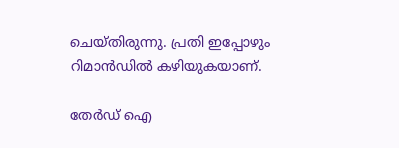ചെയ്തിരുന്നു. പ്രതി ഇപ്പോഴും റിമാന്‍ഡില്‍ കഴിയുകയാണ്.

തേർഡ് ഐ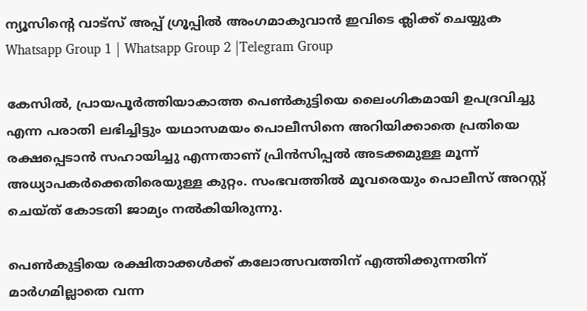ന്യൂസിന്റെ വാട്സ് അപ്പ് ഗ്രൂപ്പിൽ അംഗമാകുവാൻ ഇവിടെ ക്ലിക്ക് ചെയ്യുക
Whatsapp Group 1 | Whatsapp Group 2 |Telegram Group

കേസില്‍, പ്രായപൂര്‍ത്തിയാകാത്ത പെണ്‍കുട്ടിയെ ലൈംഗികമായി ഉപദ്രവിച്ചു എന്ന പരാതി ലഭിച്ചിട്ടും യഥാസമയം പൊലീസിനെ അറിയിക്കാതെ പ്രതിയെ രക്ഷപ്പെടാന്‍ സഹായിച്ചു എന്നതാണ് പ്രിന്‍സിപ്പല്‍ അടക്കമുള്ള മൂന്ന് അധ്യാപകര്‍ക്കെതിരെയുള്ള കുറ്റം. സംഭവത്തില്‍ മൂവരെയും പൊലീസ് അറസ്റ്റ് ചെയ്ത് കോടതി ജാമ്യം നല്‍കിയിരുന്നു.

പെണ്‍കുട്ടിയെ രക്ഷിതാക്കള്‍ക്ക് കലോത്സവത്തിന് എത്തിക്കുന്നതിന് മാര്‍ഗമില്ലാതെ വന്ന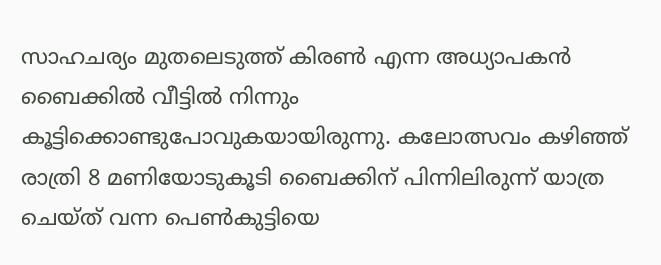സാഹചര്യം മുതലെടുത്ത് കിരണ്‍ എന്ന അധ്യാപകന്‍ ബൈക്കില്‍ വീട്ടില്‍ നിന്നും കൂട്ടിക്കൊണ്ടുപോവുകയായിരുന്നു. കലോത്സവം കഴിഞ്ഞ് രാത്രി 8 മണിയോടുകൂടി ബൈക്കിന് പിന്നിലിരുന്ന് യാത്ര ചെയ്ത് വന്ന പെണ്‍കുട്ടിയെ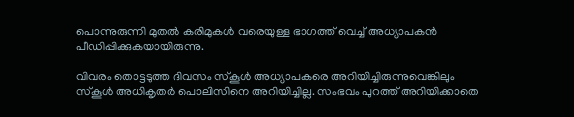പൊന്നുരുന്നി മുതല്‍ കരിമുകള്‍ വരെയുള്ള ഭാഗത്ത് വെച്ച്‌ അധ്യാപകന്‍ പീഡിപ്പിക്കുകയായിരുന്നു.

വിവരം തൊട്ടടുത്ത ദിവസം സ്‌കൂള്‍ അധ്യാപകരെ അറിയിച്ചിരുന്നുവെങ്കിലും സ്‌കൂള്‍ അധികൃതര്‍ പൊലിസിനെ അറിയിച്ചില്ല. സംഭവം പുറത്ത് അറിയിക്കാതെ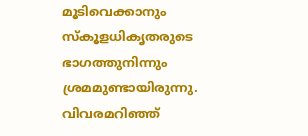മൂടിവെക്കാനും സ്‌കൂളധികൃതരുടെ ഭാഗത്തുനിന്നും ശ്രമമുണ്ടായിരുന്നു. വിവരമറിഞ്ഞ്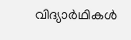വിദ്യാര്‍ഥികള്‍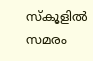സ്‌കൂളില്‍ സമരം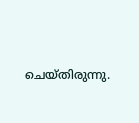ചെയ്തിരുന്നു.